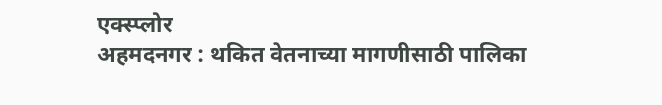एक्स्प्लोर
अहमदनगर : थकित वेतनाच्या मागणीसाठी पालिका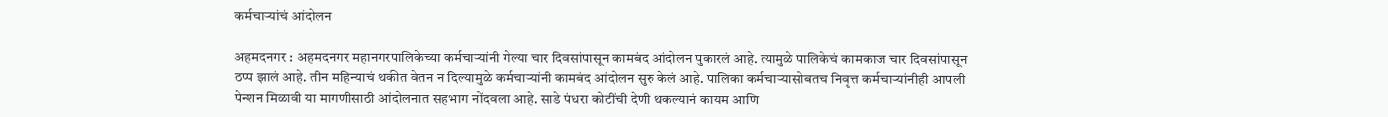कर्मचाऱ्यांचं आंदोलन

अहमदनगर : अहमदनगर महानगरपालिकेच्या कर्मचाऱ्यांनी गेल्या चार दिवसांपासून कामबंद आंदोलन पुकारलं आहे. त्यामुळे पालिकेचं कामकाज चार दिवसांपासून ठप्प झालं आहे. तीन महिन्याचं थकीत वेतन न दिल्यामुळे कर्मचाऱ्यांनी कामबंद आंदोलन सुरु केलं आहे. पालिका कर्मचाऱ्यासोबतच निवृत्त कर्मचाऱ्यांनीही आपली पेन्शन मिळावी या मागणीसाठी आंदोलनात सहभाग नोंदवला आहे. साडे पंधरा कोटींची देणी थकल्यानं कायम आणि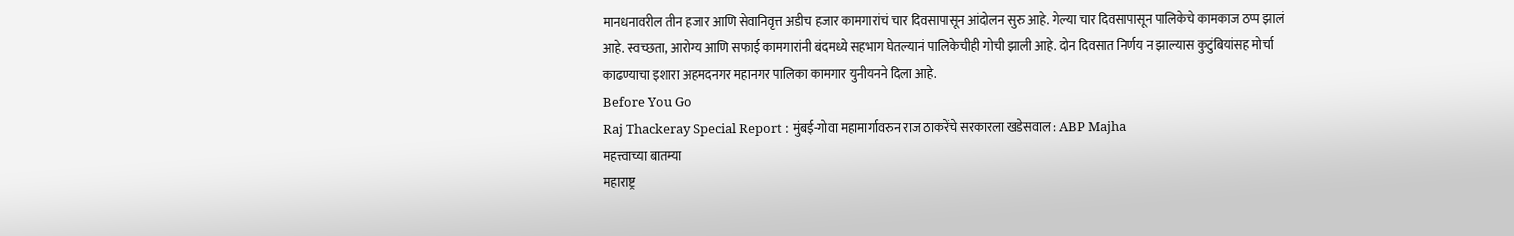मानधनावरील तीन हजार आणि सेवानिवृत्त अडीच हजार कामगारांचं चार दिवसापासून आंदोलन सुरु आहे. गेल्या चार दिवसापासून पालिकेचे कामकाज ठप्प झालं आहे. स्वच्छता, आरोग्य आणि सफाई कामगारांनी बंदमध्ये सहभाग घेतल्यानं पालिकेचीही गोची झाली आहे. दोन दिवसात निर्णय न झाल्यास कुटुंबियांसह मोर्चा काढण्याचा इशारा अहमदनगर महानगर पालिका कामगार युनीयनने दिला आहे.
Before You Go
Raj Thackeray Special Report : मुंबई-गोवा महामार्गावरुन राज ठाकरेंचे सरकारला खडेसवाल : ABP Majha
महत्त्वाच्या बातम्या
महाराष्ट्र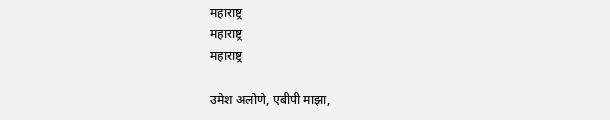महाराष्ट्र
महाराष्ट्र
महाराष्ट्र

उमेश अलोणे, एबीपी माझा,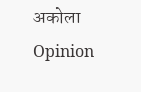अकोला
Opinion